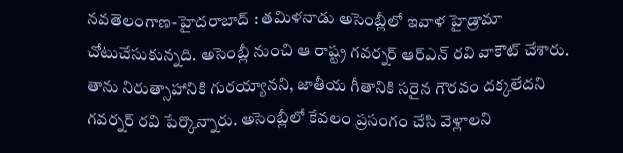నవతెలంగాణ-హైదరాబాద్ : తమిళనాడు అసెంబ్లీలో ఇవాళ హైడ్రామా చోటుచేసుకున్నది. అసెంబ్లీ నుంచి ఆ రాష్ట్ర గవర్నర్ ఆర్ఎన్ రవి వాకౌట్ చేశారు. తాను నిరుత్సాహానికి గురయ్యానని, జాతీయ గీతానికి సరైన గౌరవం దక్కలేదని గవర్నర్ రవి పేర్కొన్నారు. అసెంబ్లీలో కేవలం ప్రసంగం చేసి వెళ్లాలని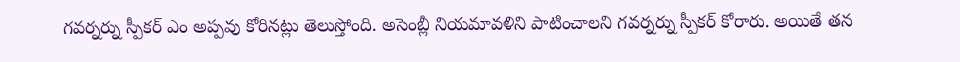గవర్నర్ను స్పీకర్ ఎం అప్పవు కోరినట్లు తెలుస్తోంది. అసెంబ్లీ నియమావళిని పాటించాలని గవర్నర్ను స్పీకర్ కోరారు. అయితే తన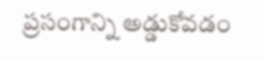ప్రసంగాన్ని అడ్డుకోవడం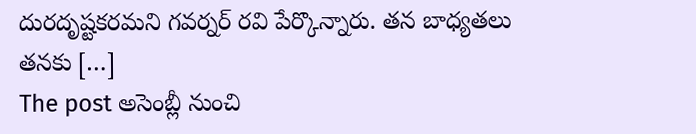దురదృష్టకరమని గవర్నర్ రవి పేర్కొన్నారు. తన బాధ్యతలు తనకు […]
The post అసెంబ్లీ నుంచి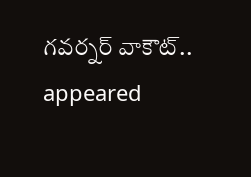గవర్నర్ వాకౌట్.. appeared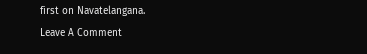first on Navatelangana.
Leave A Comment